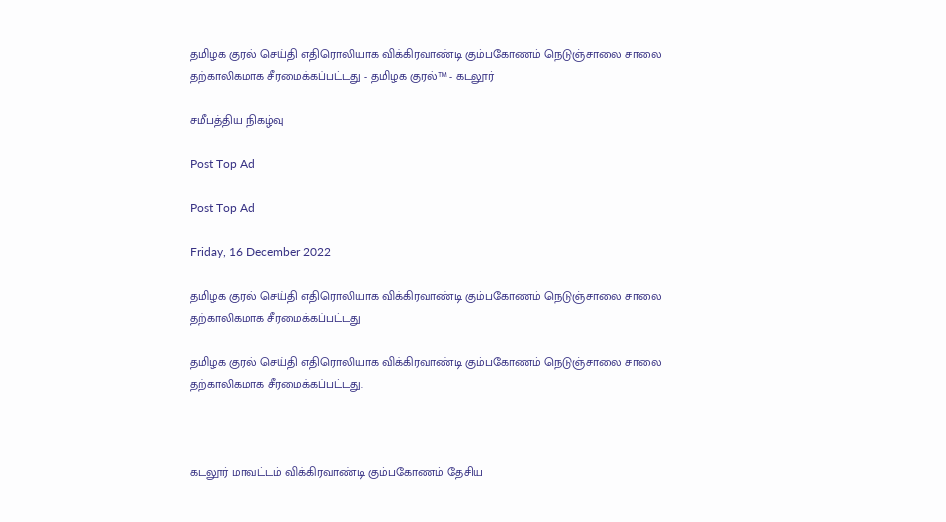தமிழக குரல் செய்தி எதிரொலியாக விக்கிரவாண்டி கும்பகோணம் நெடுஞ்சாலை சாலை தற்காலிகமாக சீரமைக்கப்பட்டது - தமிழக குரல்™ - கடலூர்

சமீபத்திய நிகழ்வு

Post Top Ad

Post Top Ad

Friday, 16 December 2022

தமிழக குரல் செய்தி எதிரொலியாக விக்கிரவாண்டி கும்பகோணம் நெடுஞ்சாலை சாலை தற்காலிகமாக சீரமைக்கப்பட்டது

தமிழக குரல் செய்தி எதிரொலியாக விக்கிரவாண்டி கும்பகோணம் நெடுஞ்சாலை சாலை தற்காலிகமாக சீரமைக்கப்பட்டது.



கடலூர் மாவட்டம் விக்கிரவாண்டி கும்பகோணம் தேசிய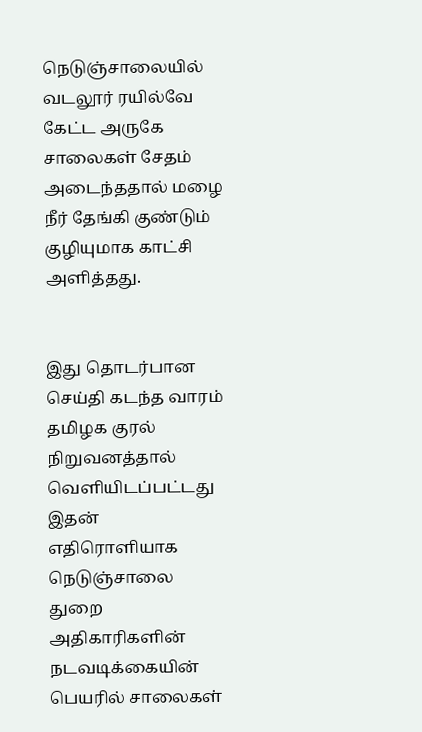நெடுஞ்சாலையில் வடலூர் ரயில்வே கேட்ட அருகே சாலைகள் சேதம் அடைந்ததால் மழை நீர் தேங்கி குண்டும் குழியுமாக காட்சி அளித்தது.


இது தொடர்பான செய்தி கடந்த வாரம் தமிழக குரல் நிறுவனத்தால் வெளியிடப்பட்டது இதன் எதிரொளியாக நெடுஞ்சாலை துறை அதிகாரிகளின் நடவடிக்கையின் பெயரில் சாலைகள்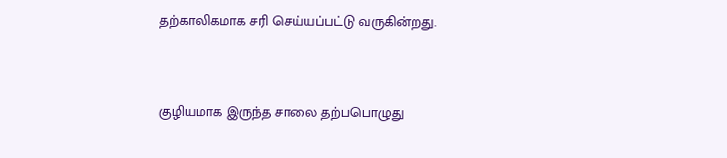தற்காலிகமாக சரி செய்யப்பட்டு வருகின்றது.


குழியமாக இருந்த சாலை தற்பபொழுது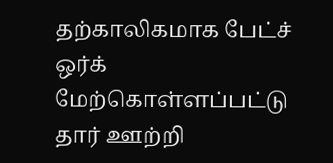தற்காலிகமாக பேட்ச் ஒர்க் மேற்கொள்ளப்பட்டு தார் ஊற்றி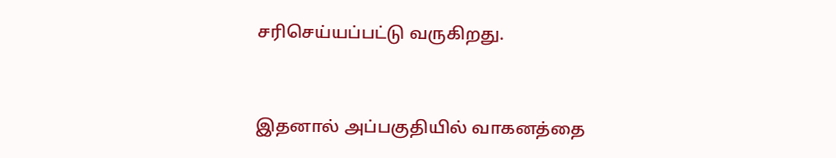சரிசெய்யப்பட்டு வருகிறது.


இதனால் அப்பகுதியில் வாகனத்தை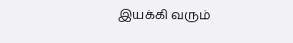இயக்கி வரும்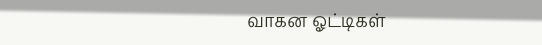வாகன ஓட்டிகள்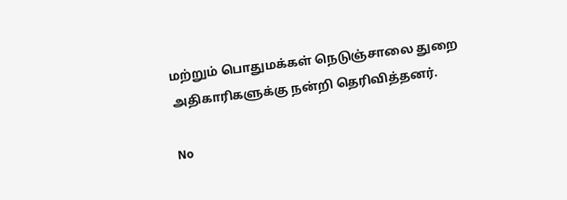மற்றும் பொதுமக்கள் நெடுஞ்சாலை துறை அதிகாரிகளுக்கு நன்றி தெரிவித்தனர்.

No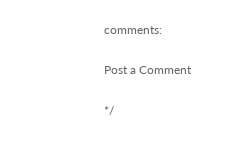comments:

Post a Comment

*/